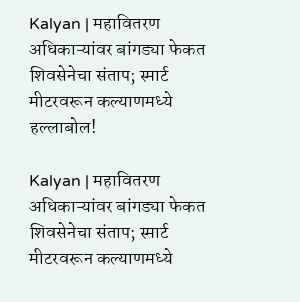Kalyan | महावितरण अधिकाऱ्यांवर बांगड्या फेकत शिवसेनेचा संताप; स्मार्ट मीटरवरून कल्याणमध्ये हल्लाबोल!

Kalyan | महावितरण अधिकाऱ्यांवर बांगड्या फेकत शिवसेनेचा संताप; स्मार्ट मीटरवरून कल्याणमध्ये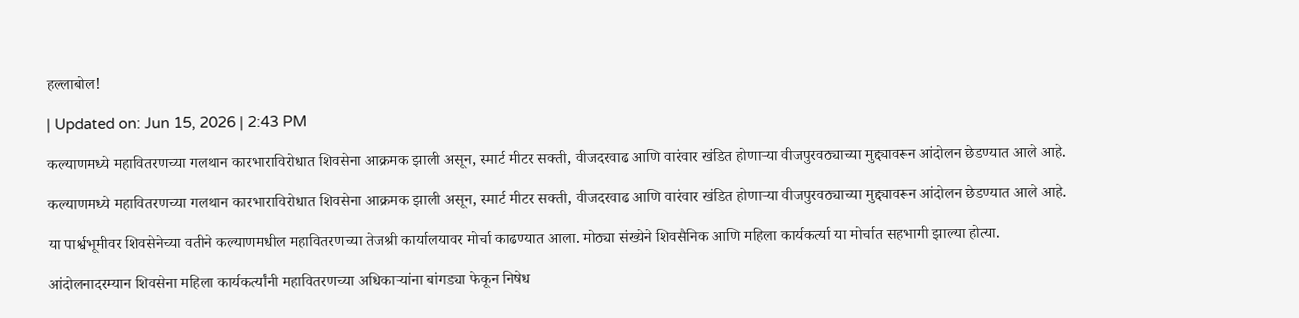हल्लाबोल!

| Updated on: Jun 15, 2026 | 2:43 PM

कल्याणमध्ये महावितरणच्या गलथान कारभाराविरोधात शिवसेना आक्रमक झाली असून, स्मार्ट मीटर सक्ती, वीजदरवाढ आणि वारंवार खंडित होणाऱ्या वीजपुरवठ्याच्या मुद्द्यावरून आंदोलन छेडण्यात आले आहे.

कल्याणमध्ये महावितरणच्या गलथान कारभाराविरोधात शिवसेना आक्रमक झाली असून, स्मार्ट मीटर सक्ती, वीजदरवाढ आणि वारंवार खंडित होणाऱ्या वीजपुरवठ्याच्या मुद्द्यावरून आंदोलन छेडण्यात आले आहे.

या पार्श्वभूमीवर शिवसेनेच्या वतीने कल्याणमधील महावितरणच्या तेजश्री कार्यालयावर मोर्चा काढण्यात आला. मोठ्या संख्येने शिवसैनिक आणि महिला कार्यकर्त्या या मोर्चात सहभागी झाल्या होत्या.

आंदोलनादरम्यान शिवसेना महिला कार्यकर्त्यांनी महावितरणच्या अधिकाऱ्यांना बांगड्या फेकून निषेध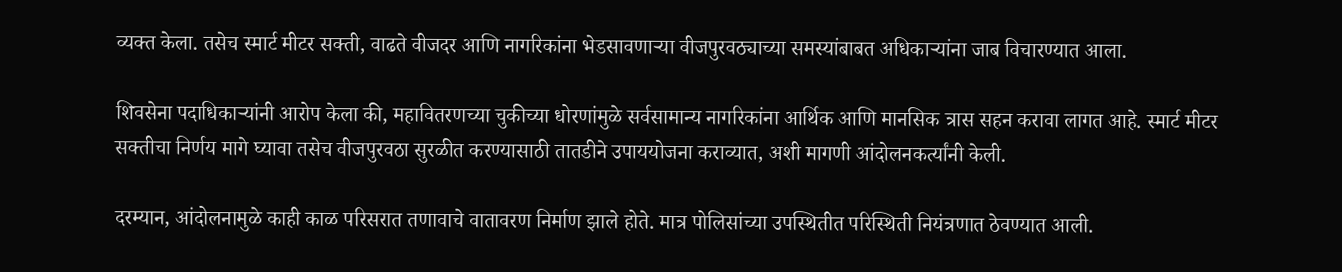व्यक्त केला. तसेच स्मार्ट मीटर सक्ती, वाढते वीजदर आणि नागरिकांना भेडसावणाऱ्या वीजपुरवठ्याच्या समस्यांबाबत अधिकाऱ्यांना जाब विचारण्यात आला.

शिवसेना पदाधिकाऱ्यांनी आरोप केला की, महावितरणच्या चुकीच्या धोरणांमुळे सर्वसामान्य नागरिकांना आर्थिक आणि मानसिक त्रास सहन करावा लागत आहे. स्मार्ट मीटर सक्तीचा निर्णय मागे घ्यावा तसेच वीजपुरवठा सुरळीत करण्यासाठी तातडीने उपाययोजना कराव्यात, अशी मागणी आंदोलनकर्त्यांनी केली.

दरम्यान, आंदोलनामुळे काही काळ परिसरात तणावाचे वातावरण निर्माण झाले होते. मात्र पोलिसांच्या उपस्थितीत परिस्थिती नियंत्रणात ठेवण्यात आली.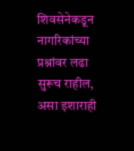शिवसेनेकडून नागरिकांच्या प्रश्नांवर लढा सुरूच राहील, असा इशाराही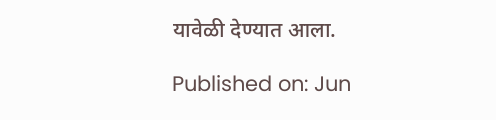यावेळी देण्यात आला.

Published on: Jun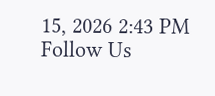15, 2026 2:43 PM
Follow Us